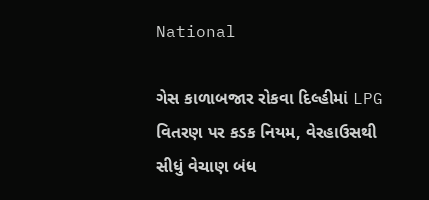National

ગેસ કાળાબજાર રોકવા દિલ્હીમાં LPG વિતરણ પર કડક નિયમ, વેરહાઉસથી સીધું વેચાણ બંધ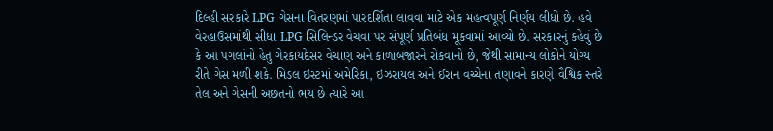દિલ્હી સરકારે LPG ગેસના વિતરણમાં પારદર્શિતા લાવવા માટે એક મહત્વપૂર્ણ નિર્ણય લીધો છે. હવે વેરહાઉસમાંથી સીધા LPG સિલિન્ડર વેચવા પર સંપૂર્ણ પ્રતિબંધ મૂકવામાં આવ્યો છે. સરકારનું કહેવું છે કે આ પગલાંનો હેતુ ગેરકાયદેસર વેચાણ અને કાળાબજારને રોકવાનો છે, જેથી સામાન્ય લોકોને યોગ્ય રીતે ગેસ મળી શકે. મિડલ ઇસ્ટમાં અમેરિકા, ઇઝરાયલ અને ઈરાન વચ્ચેના તણાવને કારણે વૈશ્વિક સ્તરે તેલ અને ગેસની અછતનો ભય છે ત્યારે આ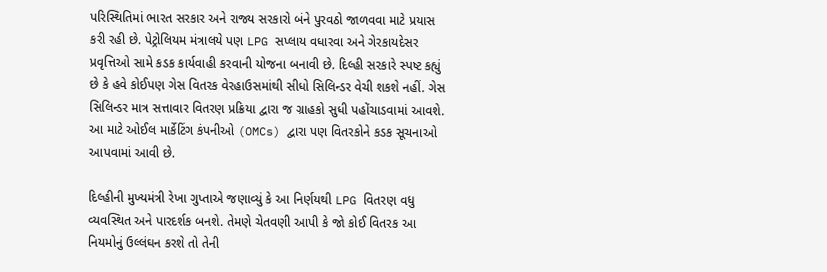પરિસ્થિતિમાં ભારત સરકાર અને રાજ્ય સરકારો બંને પુરવઠો જાળવવા માટે પ્રયાસ કરી રહી છે. પેટ્રોલિયમ મંત્રાલયે પણ LPG સપ્લાય વધારવા અને ગેરકાયદેસર પ્રવૃત્તિઓ સામે કડક કાર્યવાહી કરવાની યોજના બનાવી છે. દિલ્હી સરકારે સ્પષ્ટ કહ્યું છે કે હવે કોઈપણ ગેસ વિતરક વેરહાઉસમાંથી સીધો સિલિન્ડર વેચી શકશે નહીં. ગેસ સિલિન્ડર માત્ર સત્તાવાર વિતરણ પ્રક્રિયા દ્વારા જ ગ્રાહકો સુધી પહોંચાડવામાં આવશે. આ માટે ઓઈલ માર્કેટિંગ કંપનીઓ (OMCs) દ્વારા પણ વિતરકોને કડક સૂચનાઓ આપવામાં આવી છે.

દિલ્હીની મુખ્યમંત્રી રેખા ગુપ્તાએ જણાવ્યું કે આ નિર્ણયથી LPG વિતરણ વધુ વ્યવસ્થિત અને પારદર્શક બનશે. તેમણે ચેતવણી આપી કે જો કોઈ વિતરક આ નિયમોનું ઉલ્લંઘન કરશે તો તેની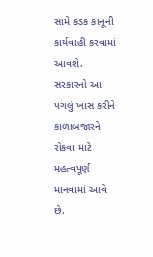સામે કડક કાનૂની કાર્યવાહી કરવામાં આવશે. સરકારનો આ પગલું ખાસ કરીને કાળાબજારને રોકવા માટે મહત્વપૂર્ણ માનવામાં આવે છે.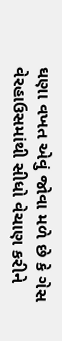ઘણા વખત એવું જોવા મળે છે કે ગેસ વેરહાઉસમાંથી સીધો વેચાણ કરીને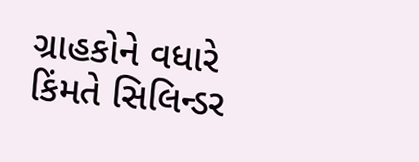ગ્રાહકોને વધારે કિંમતે સિલિન્ડર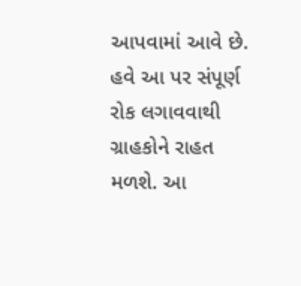આપવામાં આવે છે. હવે આ પર સંપૂર્ણ રોક લગાવવાથી ગ્રાહકોને રાહત મળશે. આ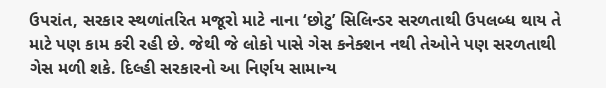ઉપરાંત, સરકાર સ્થળાંતરિત મજૂરો માટે નાના ‘છોટુ’ સિલિન્ડર સરળતાથી ઉપલબ્ધ થાય તે માટે પણ કામ કરી રહી છે. જેથી જે લોકો પાસે ગેસ કનેક્શન નથી તેઓને પણ સરળતાથી ગેસ મળી શકે. દિલ્હી સરકારનો આ નિર્ણય સામાન્ય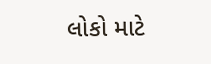લોકો માટે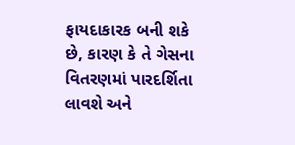ફાયદાકારક બની શકે છે, કારણ કે તે ગેસના વિતરણમાં પારદર્શિતા લાવશે અને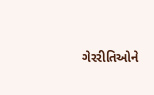ગેરરીતિઓને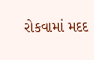રોકવામાં મદદ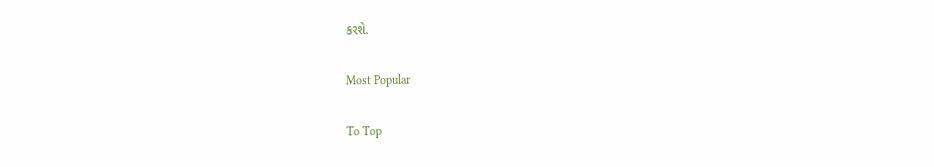કરશે.

Most Popular

To Top